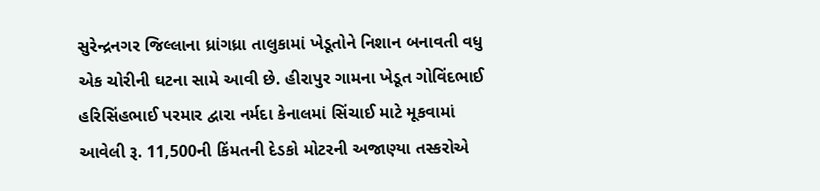સુરેન્દ્રનગર જિલ્લાના ધ્રાંગધ્રા તાલુકામાં ખેડૂતોને નિશાન બનાવતી વધુ એક ચોરીની ઘટના સામે આવી છે. હીરાપુર ગામના ખેડૂત ગોવિંદભાઈ હરિસિંહભાઈ પરમાર દ્વારા નર્મદા કેનાલમાં સિંચાઈ માટે મૂકવામાં આવેલી રૂ. 11,500ની કિંમતની દેડકો મોટરની અજાણ્યા તસ્કરોએ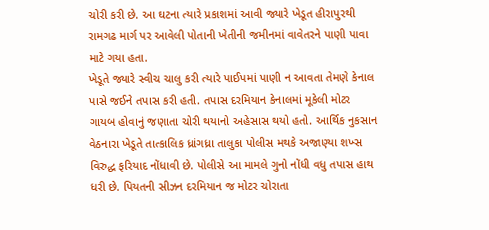ચોરી કરી છે. આ ઘટના ત્યારે પ્રકાશમાં આવી જ્યારે ખેડૂત હીરાપુરથી રામગઢ માર્ગ પર આવેલી પોતાની ખેતીની જમીનમાં વાવેતરને પાણી પાવા માટે ગયા હતા.
ખેડૂતે જ્યારે સ્વીચ ચાલુ કરી ત્યારે પાઈપમાં પાણી ન આવતા તેમણે કેનાલ પાસે જઈને તપાસ કરી હતી. તપાસ દરમિયાન કેનાલમાં મૂકેલી મોટર ગાયબ હોવાનું જણાતા ચોરી થયાનો અહેસાસ થયો હતો. આર્થિક નુકસાન વેઠનારા ખેડૂતે તાત્કાલિક ધ્રાંગધ્રા તાલુકા પોલીસ મથકે અજાણ્યા શખ્સ વિરુદ્ધ ફરિયાદ નોંધાવી છે. પોલીસે આ મામલે ગુનો નોંધી વધુ તપાસ હાથ ધરી છે. પિયતની સીઝન દરમિયાન જ મોટર ચોરાતા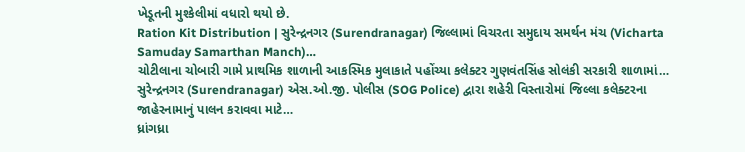ખેડૂતની મુશ્કેલીમાં વધારો થયો છે.
Ration Kit Distribution | સુરેન્દ્રનગર (Surendranagar) જિલ્લામાં વિચરતા સમુદાય સમર્થન મંચ (Vicharta Samuday Samarthan Manch)…
ચોટીલાના ચોબારી ગામે પ્રાથમિક શાળાની આકસ્મિક મુલાકાતે પહોંચ્યા કલેક્ટર ગુણવંતસિંહ સોલંકી સરકારી શાળામાં…
સુરેન્દ્રનગર (Surendranagar) એસ.ઓ.જી. પોલીસ (SOG Police) દ્વારા શહેરી વિસ્તારોમાં જિલ્લા કલેક્ટરના જાહેરનામાનું પાલન કરાવવા માટે…
ધ્રાંગધ્રા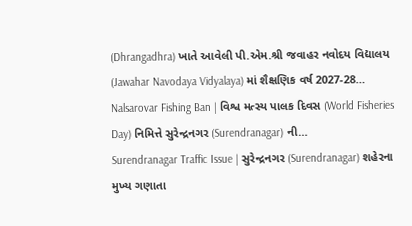(Dhrangadhra) ખાતે આવેલી પી.એમ.શ્રી જવાહર નવોદય વિદ્યાલય (Jawahar Navodaya Vidyalaya) માં શૈક્ષણિક વર્ષ 2027-28…
Nalsarovar Fishing Ban | વિશ્વ મત્સ્ય પાલક દિવસ (World Fisheries Day) નિમિત્તે સુરેન્દ્રનગર (Surendranagar) ની…
Surendranagar Traffic Issue | સુરેન્દ્રનગર (Surendranagar) શહેરના મુખ્ય ગણાતા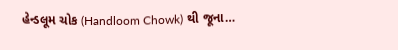હેન્ડલૂમ ચોક (Handloom Chowk) થી જૂના…